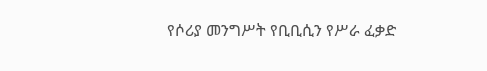የሶሪያ መንግሥት የቢቢሲን የሥራ ፈቃድ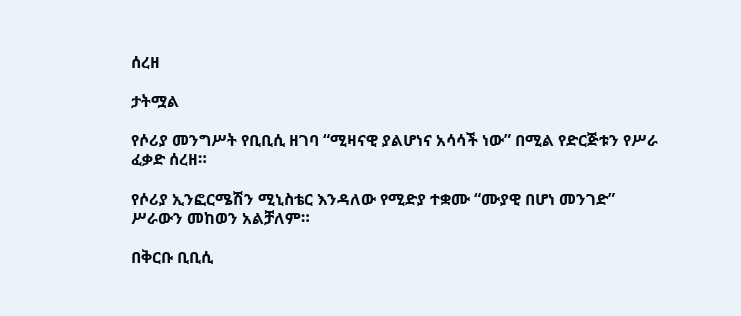ሰረዘ

ታትሟል

የሶሪያ መንግሥት የቢቢሲ ዘገባ “ሚዛናዊ ያልሆነና አሳሳች ነው” በሚል የድርጅቱን የሥራ ፈቃድ ሰረዘ።

የሶሪያ ኢንፎርሜሽን ሚኒስቴር እንዳለው የሚድያ ተቋሙ “ሙያዊ በሆነ መንገድ” ሥራውን መከወን አልቻለም።

በቅርቡ ቢቢሲ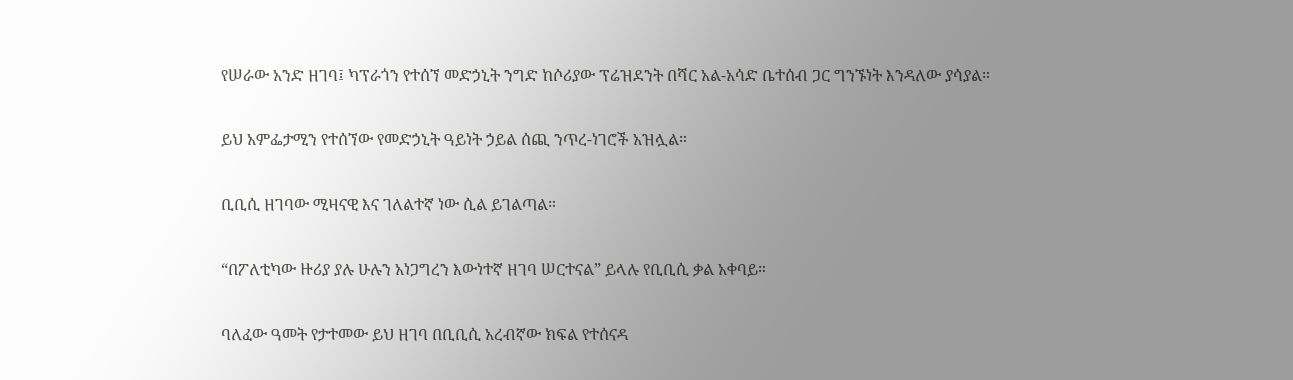የሠራው አንድ ዘገባ፤ ካፕራጎን የተሰኘ መድኃኒት ንግድ ከሶሪያው ፕሬዝደንት በሻር አል-አሳድ ቤተሰብ ጋር ግንኙነት እንዳለው ያሳያል።

ይህ አምፌታሚን የተሰኘው የመድኃኒት ዓይነት ኃይል ሰጪ ንጥረ-ነገሮች አዝሏል።

ቢቢሲ ዘገባው ሚዛናዊ እና ገለልተኛ ነው ሲል ይገልጣል።

“በፖለቲካው ዙሪያ ያሉ ሁሉን አነጋግረን እውነተኛ ዘገባ ሠርተናል” ይላሉ የቢቢሲ ቃል አቀባይ።

ባለፈው ዓመት የታተመው ይህ ዘገባ በቢቢሲ አረብኛው ክፍል የተሰናዳ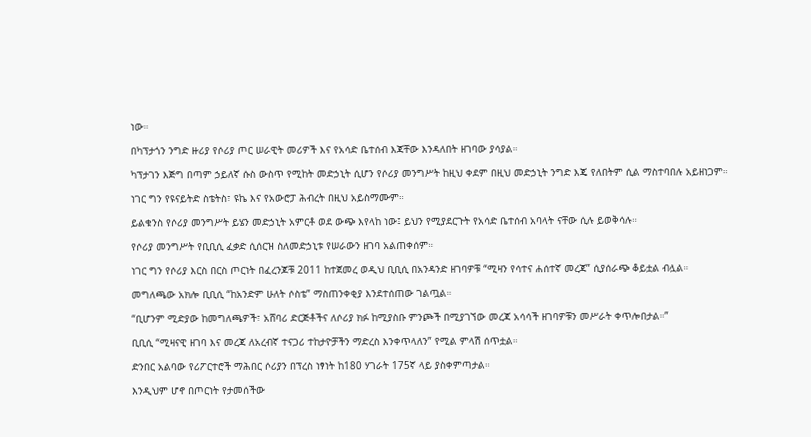ነው።

በካፕታጎን ንግድ ዙሪያ የሶሪያ ጦር ሠራዊት መሪዎች እና የአሳድ ቤተሰብ እጃቸው እንዳለበት ዘገባው ያሳያል።

ካፕታገን እጅግ በጣም ኃይለኛ ሱስ ውስጥ የሚከት መድኃኒት ሲሆን የሶሪያ መንግሥት ከዚህ ቀደም በዚህ መድኃኒት ንግድ እጄ የለበትም ሲል ማስተባበሉ አይዘነጋም።

ነገር ግን የዩናይትድ ስቴትስ፣ ዩኬ እና የአውሮፓ ሕብረት በዚህ አይስማሙም።

ይልቁንስ የሶሪያ መንግሥት ይሄን መድኃኒት አምርቶ ወደ ውጭ እየላከ ነው፤ ይህን የሚያደርጉት የአሳድ ቤተሰብ አባላት ናቸው ሲሉ ይወቅሳሉ።

የሶሪያ መንግሥት የቢቢሲ ፈቃድ ሲሰርዝ ስለመድኃኒቱ የሠራውን ዘገባ አልጠቀሰም።

ነገር ግን የሶሪያ እርስ በርስ ጦርነት በፈረንጆቹ 2011 ከተጀመረ ወዲህ ቢቢሲ በአንዳንድ ዘገባዎቹ “ሚዛን የሳተና ሐሰተኛ መረጃ” ሲያሰራጭ ቆይቷል ብሏል።

መግለጫው አክሎ ቢቢሲ “ከአንድም ሁለት ሶስቴ” ማስጠንቀቂያ እንደተሰጠው ገልጧል።

“ቢሆንም ሚድያው ከመግለጫዎች፣ አሸባሪ ድርጅቶችና ለሶሪያ ክፉ ከሚያስቡ ምንጮች በሚያገኘው መረጃ አሳሳች ዘገባዎቹን መሥራት ቀጥሎበታል።”

ቢቢሲ “ሚዛናዊ ዘገባ እና መረጃ ለአረብኛ ተናጋሪ ተከታዮቻችን ማድረስ እንቀጥላለን” የሚል ምላሽ ሰጥቷል።

ድንበር አልባው የሪፖርተሮች ማሕበር ሶሪያን በፕረስ ነፃነት ከ180 ሃገራት 175ኛ ላይ ያስቀምጣታል።

እንዲህም ሆኖ በጦርነት የታመሰችው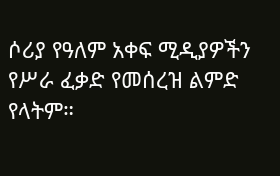ሶሪያ የዓለም አቀፍ ሚዲያዎችን የሥራ ፈቃድ የመሰረዝ ልምድ የላትም።